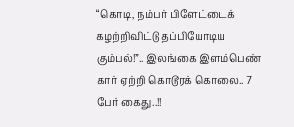“கொடி, நம்பர் பிளேட்டைக் கழற்றிவிட்டு தப்பியோடிய கும்பல்!”.. இலங்கை இளம்பெண் கார் ஏற்றி கொடூரக் கொலை.. 7 பேர் கைது..!!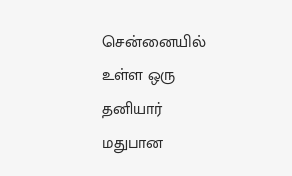சென்னையில் உள்ள ஒரு தனியார் மதுபான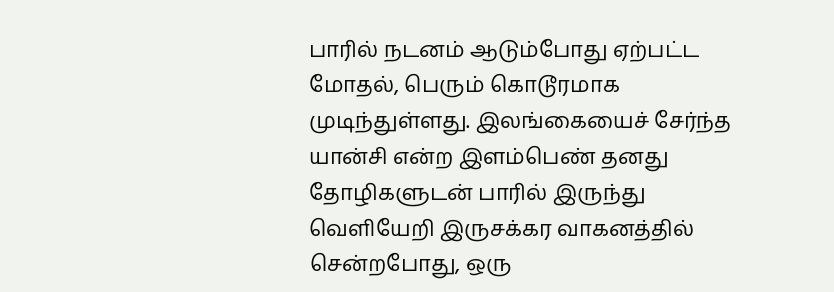பாரில் நடனம் ஆடும்போது ஏற்பட்ட மோதல், பெரும் கொடூரமாக முடிந்துள்ளது. இலங்கையைச் சேர்ந்த யான்சி என்ற இளம்பெண் தனது தோழிகளுடன் பாரில் இருந்து வெளியேறி இருசக்கர வாகனத்தில் சென்றபோது, ஒரு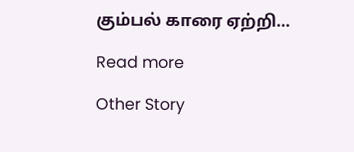கும்பல் காரை ஏற்றி…

Read more

Other Story